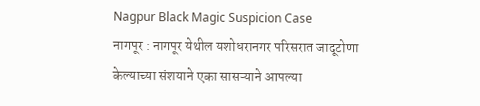Nagpur Black Magic Suspicion Case
नागपूर : नागपूर येथील यशोधरानगर परिसरात जादूटोणा केल्याच्या संशयाने एका सासऱ्याने आपल्या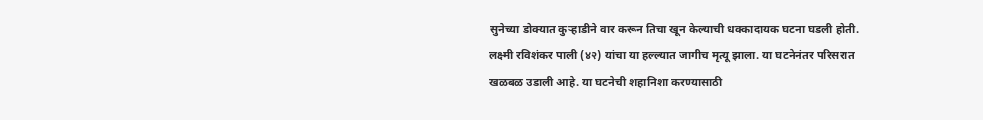सुनेच्या डोक्यात कुऱ्हाडीने वार करून तिचा खून केल्याची धक्कादायक घटना घडली होती. लक्ष्मी रविशंकर पाली (४२) यांचा या हल्ल्यात जागीच मृत्यू झाला. या घटनेनंतर परिसरात खळबळ उडाली आहे. या घटनेची शहानिशा करण्यासाठी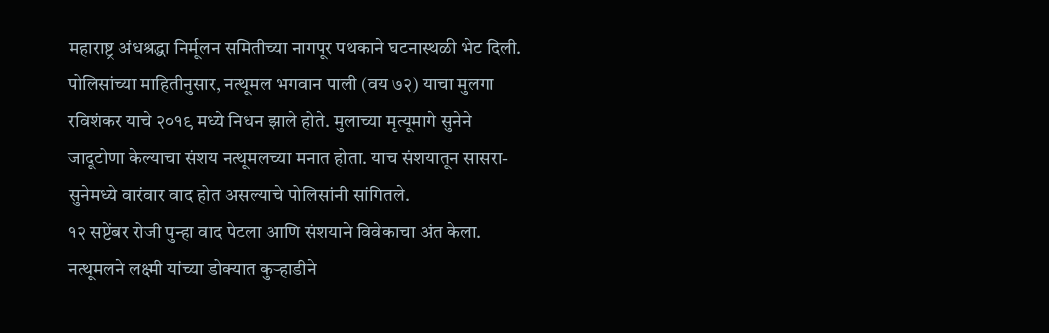महाराष्ट्र अंधश्रद्धा निर्मूलन समितीच्या नागपूर पथकाने घटनास्थळी भेट दिली.
पोलिसांच्या माहितीनुसार, नत्थूमल भगवान पाली (वय ७२) याचा मुलगा रविशंकर याचे २०१९ मध्ये निधन झाले होते. मुलाच्या मृत्यूमागे सुनेने जादूटोणा केल्याचा संशय नत्थूमलच्या मनात होता. याच संशयातून सासरा-सुनेमध्ये वारंवार वाद होत असल्याचे पोलिसांनी सांगितले.
१२ सप्टेंबर रोजी पुन्हा वाद पेटला आणि संशयाने विवेकाचा अंत केला. नत्थूमलने लक्ष्मी यांच्या डोक्यात कुऱ्हाडीने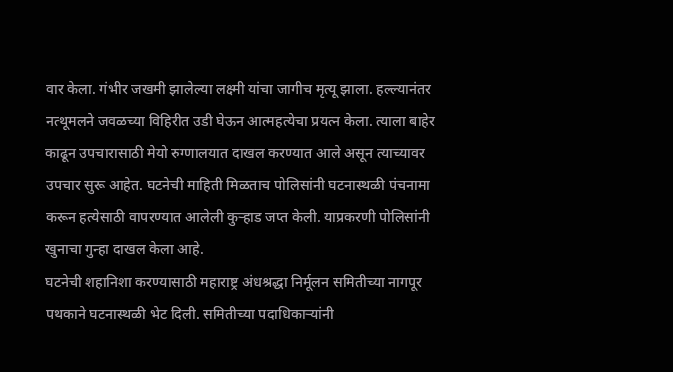वार केला. गंभीर जखमी झालेल्या लक्ष्मी यांचा जागीच मृत्यू झाला. हल्ल्यानंतर नत्थूमलने जवळच्या विहिरीत उडी घेऊन आत्महत्येचा प्रयत्न केला. त्याला बाहेर काढून उपचारासाठी मेयो रुग्णालयात दाखल करण्यात आले असून त्याच्यावर उपचार सुरू आहेत. घटनेची माहिती मिळताच पोलिसांनी घटनास्थळी पंचनामा करून हत्येसाठी वापरण्यात आलेली कुऱ्हाड जप्त केली. याप्रकरणी पोलिसांनी खुनाचा गुन्हा दाखल केला आहे.
घटनेची शहानिशा करण्यासाठी महाराष्ट्र अंधश्रद्धा निर्मूलन समितीच्या नागपूर पथकाने घटनास्थळी भेट दिली. समितीच्या पदाधिकाऱ्यांनी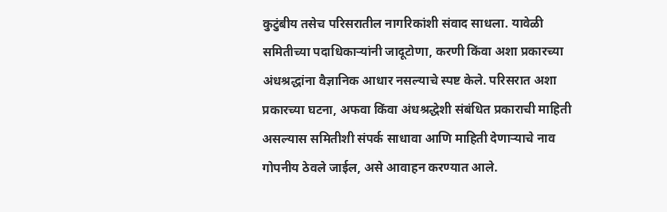कुटुंबीय तसेच परिसरातील नागरिकांशी संवाद साधला. यावेळी समितीच्या पदाधिकाऱ्यांनी जादूटोणा, करणी किंवा अशा प्रकारच्या अंधश्रद्धांना वैज्ञानिक आधार नसल्याचे स्पष्ट केले. परिसरात अशा प्रकारच्या घटना, अफवा किंवा अंधश्रद्धेशी संबंधित प्रकाराची माहिती असल्यास समितीशी संपर्क साधावा आणि माहिती देणाऱ्याचे नाव गोपनीय ठेवले जाईल, असे आवाहन करण्यात आले.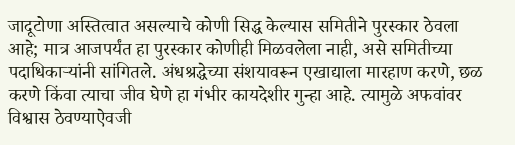जादूटोणा अस्तित्वात असल्याचे कोणी सिद्ध केल्यास समितीने पुरस्कार ठेवला आहे; मात्र आजपर्यंत हा पुरस्कार कोणीही मिळवलेला नाही, असे समितीच्या पदाधिकाऱ्यांनी सांगितले. अंधश्रद्धेच्या संशयावरून एखाद्याला मारहाण करणे, छळ करणे किंवा त्याचा जीव घेणे हा गंभीर कायदेशीर गुन्हा आहे. त्यामुळे अफवांवर विश्वास ठेवण्याऐवजी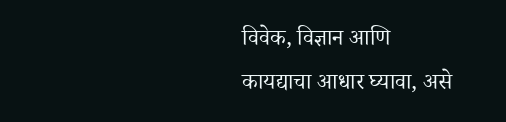विवेक, विज्ञान आणि कायद्याचा आधार घ्यावा, असे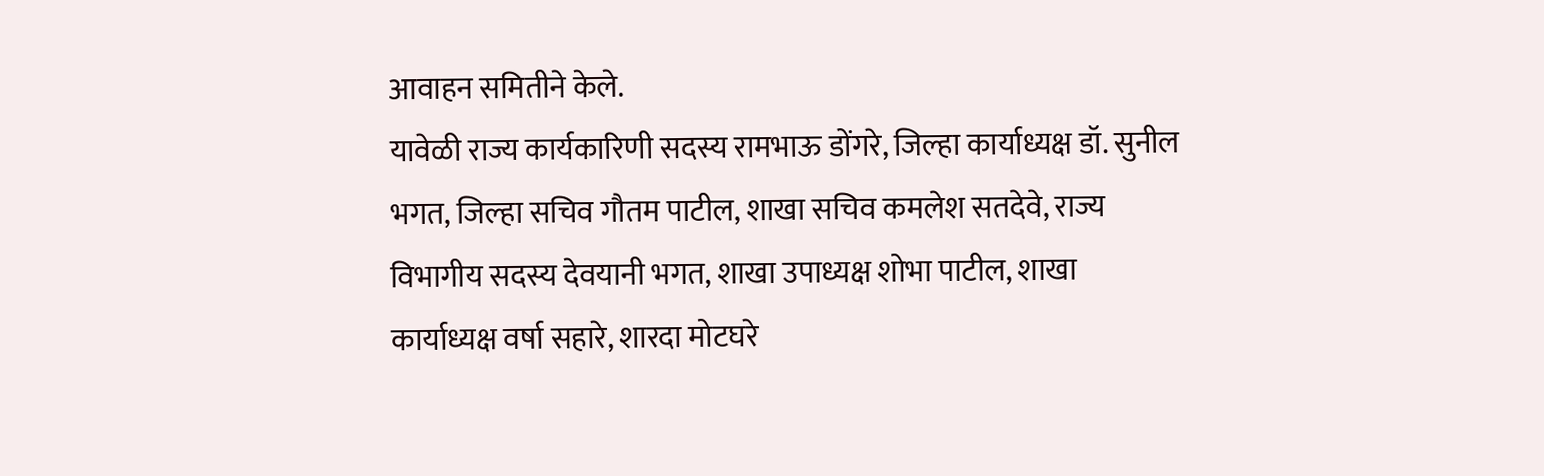आवाहन समितीने केले.
यावेळी राज्य कार्यकारिणी सदस्य रामभाऊ डोंगरे, जिल्हा कार्याध्यक्ष डॉ. सुनील भगत, जिल्हा सचिव गौतम पाटील, शाखा सचिव कमलेश सतदेवे, राज्य विभागीय सदस्य देवयानी भगत, शाखा उपाध्यक्ष शोभा पाटील, शाखा कार्याध्यक्ष वर्षा सहारे, शारदा मोटघरे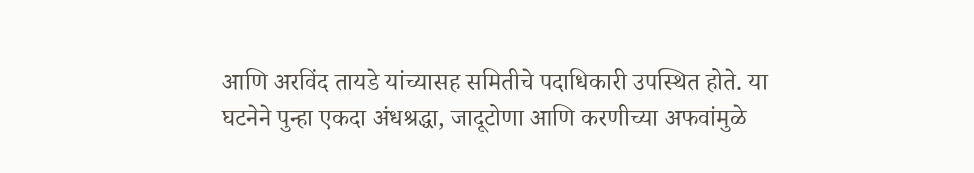आणि अरविंद तायडे यांच्यासह समितीचे पदाधिकारी उपस्थित होते. या घटनेने पुन्हा एकदा अंधश्रद्धा, जादूटोणा आणि करणीच्या अफवांमुळे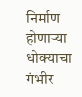निर्माण होणाऱ्या धोक्याचा गंभीर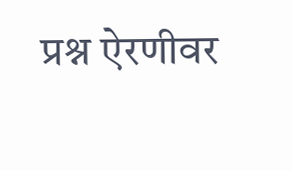प्रश्न ऐरणीवर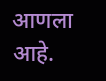आणला आहे.